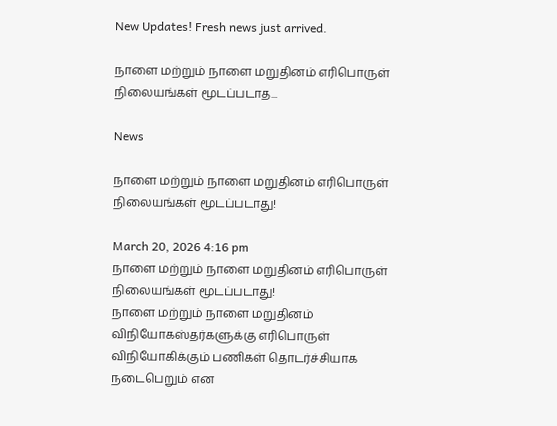New Updates! Fresh news just arrived.

நாளை மற்றும் நாளை மறுதினம் எரிபொருள் நிலையங்கள் மூடப்படாத...

News

நாளை மற்றும் நாளை மறுதினம் எரிபொருள் நிலையங்கள் மூடப்படாது!

March 20, 2026 4:16 pm
நாளை மற்றும் நாளை மறுதினம் எரிபொருள் நிலையங்கள் மூடப்படாது!
நாளை மற்றும் நாளை மறுதினம் விநியோகஸ்தர்களுக்கு எரிபொருள் விநியோகிக்கும் பணிகள் தொடர்ச்சியாக நடைபெறும் என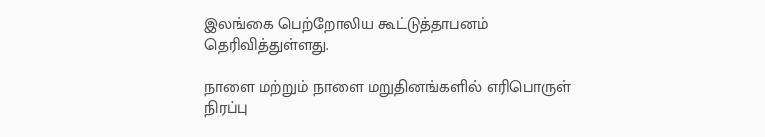இலங்கை பெற்றோலிய கூட்டுத்தாபனம் தெரிவித்துள்ளது.

நாளை மற்றும் நாளை மறுதினங்களில் எரிபொருள் நிரப்பு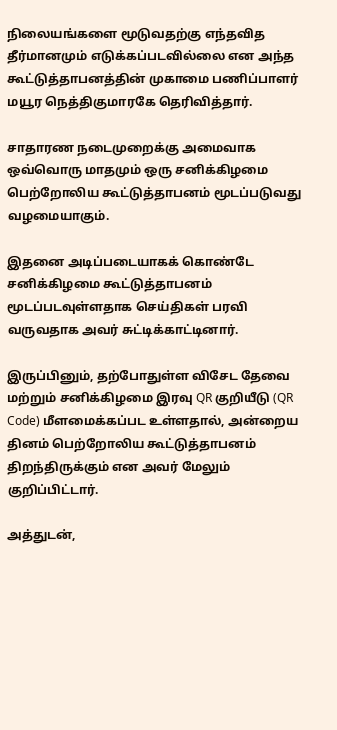நிலையங்களை மூடுவதற்கு எந்தவித தீர்மானமும் எடுக்கப்படவில்லை என அந்த கூட்டுத்தாபனத்தின் முகாமை பணிப்பாளர் மயூர நெத்திகுமாரகே தெரிவித்தார்.

சாதாரண நடைமுறைக்கு அமைவாக ஒவ்வொரு மாதமும் ஒரு சனிக்கிழமை பெற்றோலிய கூட்டுத்தாபனம் மூடப்படுவது வழமையாகும்.

இதனை அடிப்படையாகக் கொண்டே சனிக்கிழமை கூட்டுத்தாபனம் மூடப்படவுள்ளதாக செய்திகள் பரவி வருவதாக அவர் சுட்டிக்காட்டினார்.

இருப்பினும், தற்போதுள்ள விசேட தேவை மற்றும் சனிக்கிழமை இரவு QR குறியீடு (QR Code) மீளமைக்கப்பட உள்ளதால், அன்றைய தினம் பெற்றோலிய கூட்டுத்தாபனம் திறந்திருக்கும் என அவர் மேலும் குறிப்பிட்டார்.

அத்துடன்,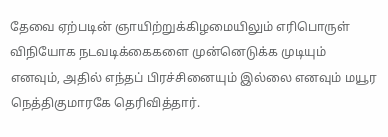தேவை ஏற்படின் ஞாயிற்றுக்கிழமையிலும் எரிபொருள் விநியோக நடவடிக்கைகளை முன்னெடுக்க முடியும் எனவும், அதில் எந்தப் பிரச்சினையும் இல்லை எனவும் மயூர நெத்திகுமாரகே தெரிவித்தார்.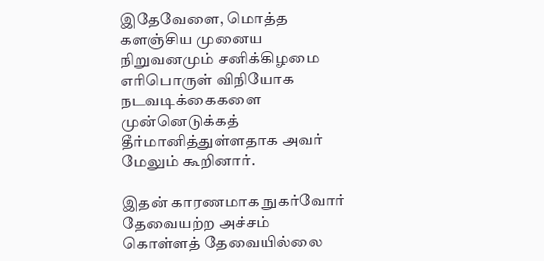இதேவேளை, மொத்த களஞ்சிய முனைய நிறுவனமும் சனிக்கிழமை எரிபொருள் விநியோக நடவடிக்கைகளை முன்னெடுக்கத் தீர்மானித்துள்ளதாக அவர் மேலும் கூறினார்.

இதன் காரணமாக நுகர்வோர் தேவையற்ற அச்சம் கொள்ளத் தேவையில்லை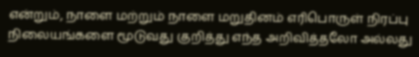என்றும், நாளை மற்றும் நாளை மறுதினம் எரிபொருள் நிரப்பு நிலையங்களை மூடுவது குறித்து எந்த அறிவித்தலோ அல்லது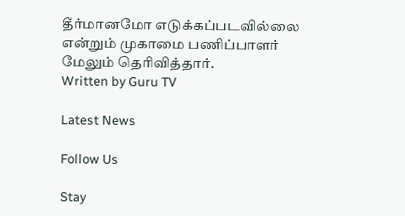தீர்மானமோ எடுக்கப்படவில்லை என்றும் முகாமை பணிப்பாளர் மேலும் தெரிவித்தார்.
Written by Guru TV

Latest News

Follow Us

Stay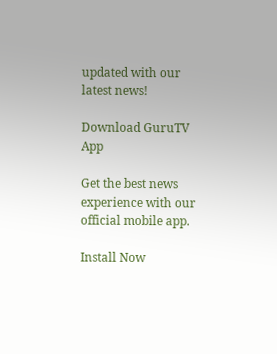updated with our latest news!

Download GuruTV App

Get the best news experience with our official mobile app.

Install Now